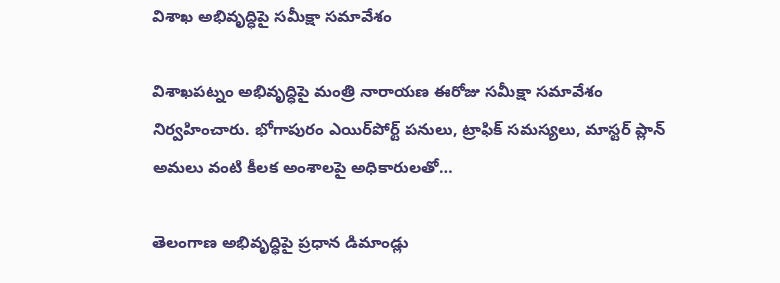విశాఖ అభివృద్ధిపై సమీక్షా సమావేశం

విశాఖపట్నం అభివృద్ధిపై మంత్రి నారాయణ ఈరోజు సమీక్షా సమావేశం నిర్వహించారు. భోగాపురం ఎయిర్‌పోర్ట్‌ పనులు, ట్రాఫిక్ సమస్యలు, మాస్టర్ ప్లాన్ అమలు వంటి కీలక అంశాలపై అధికారులతో…

తెలంగాణ అభివృద్ధిపై ప్రధాన డిమాండ్లు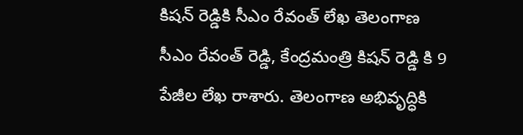కిషన్ రెడ్డికి సీఎం రేవంత్ లేఖ తెలంగాణ సీఎం రేవంత్ రెడ్డి, కేంద్రమంత్రి కిషన్ రెడ్డి కి 9 పేజీల లేఖ రాశారు. తెలంగాణ అభివృద్ధికి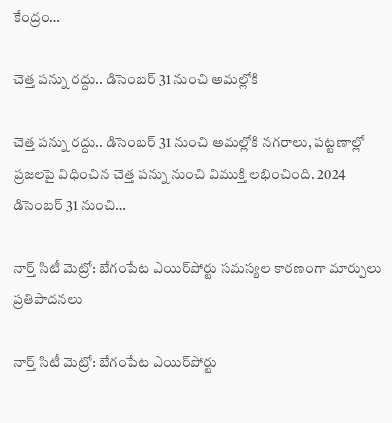కేంద్రం…

చెత్త పన్ను రద్దు.. డిసెంబర్ 31 నుంచి అమల్లోకి

చెత్త పన్ను రద్దు.. డిసెంబర్ 31 నుంచి అమల్లోకి నగరాలు, పట్టణాల్లో ప్రజలపై విధించిన చెత్త పన్ను నుంచి విముక్తి లభించింది. 2024 డిసెంబర్ 31 నుంచి…

నార్త్ సిటీ మెట్రో: బేగంపేట ఎయిర్‌పోర్టు సమస్యల కారణంగా మార్పులు ప్రతిపాదనలు

నార్త్ సిటీ మెట్రో: బేగంపేట ఎయిర్‌పోర్టు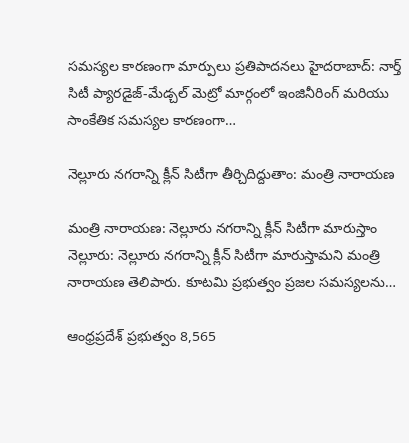సమస్యల కారణంగా మార్పులు ప్రతిపాదనలు హైదరాబాద్: నార్త్ సిటీ ప్యారడైజ్-మేడ్చల్ మెట్రో మార్గంలో ఇంజినీరింగ్ మరియు సాంకేతిక సమస్యల కారణంగా…

నెల్లూరు నగరాన్ని క్లీన్ సిటీగా తీర్చిదిద్దుతాం: మంత్రి నారాయణ

మంత్రి నారాయణ: నెల్లూరు నగరాన్ని క్లీన్ సిటీగా మారుస్తాం నెల్లూరు: నెల్లూరు నగరాన్ని క్లీన్ సిటీగా మారుస్తామని మంత్రి నారాయణ తెలిపారు. కూటమి ప్రభుత్వం ప్రజల సమస్యలను…

ఆంధ్రప్రదేశ్ ప్రభుత్వం 8,565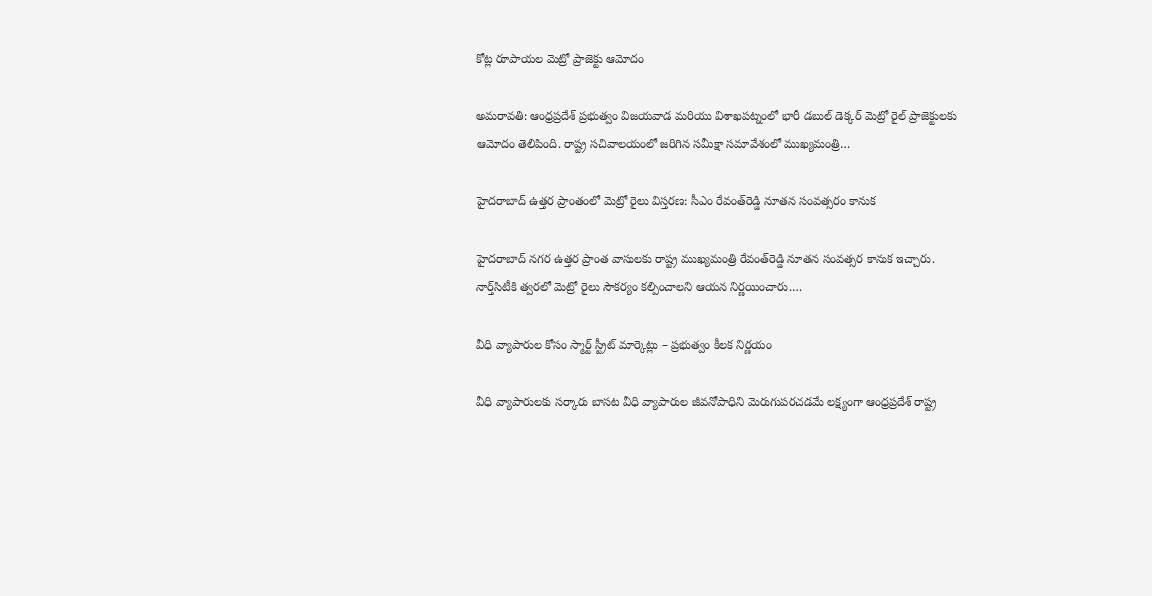కోట్ల రూపాయల మెట్రో ప్రాజెక్టు ఆమోదం

అమరావతి: ఆంధ్రప్రదేశ్ ప్రభుత్వం విజయవాడ మరియు విశాఖపట్నంలో భారీ డబుల్ డెక్కర్ మెట్రో రైల్ ప్రాజెక్టులకు ఆమోదం తెలిపింది. రాష్ట్ర సచివాలయంలో జరిగిన సమీక్షా సమావేశంలో ముఖ్యమంత్రి…

హైదరాబాద్‌ ఉత్తర ప్రాంతంలో మెట్రో రైలు విస్తరణ: సీఎం రేవంత్‌రెడ్డి నూతన సంవత్సరం కానుక

హైదరాబాద్‌ నగర ఉత్తర ప్రాంత వాసులకు రాష్ట్ర ముఖ్యమంత్రి రేవంత్‌రెడ్డి నూతన సంవత్సర కానుక ఇచ్చారు. నార్త్‌సిటీకి త్వరలో మెట్రో రైలు సౌకర్యం కల్పించాలని ఆయన నిర్ణయించారు.…

వీధి వ్యాపారుల కోసం స్మార్ట్‌ స్ట్రీట్‌ మార్కెట్లు – ప్రభుత్వం కీలక నిర్ణయం

వీధి వ్యాపారులకు సర్కారు బాసట వీధి వ్యాపారుల జీవనోపాధిని మెరుగుపరచడమే లక్ష్యంగా ఆంధ్రప్రదేశ్ రాష్ట్ర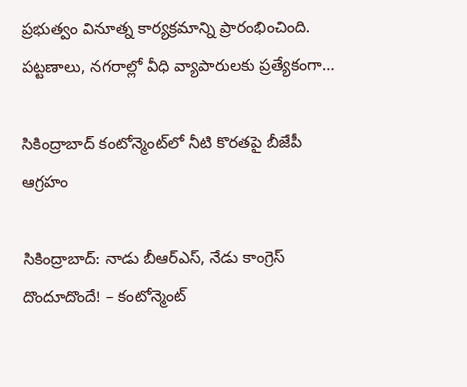ప్రభుత్వం వినూత్న కార్యక్రమాన్ని ప్రారంభించింది. పట్టణాలు, నగరాల్లో వీధి వ్యాపారులకు ప్రత్యేకంగా…

సికింద్రాబాద్‌ కంటోన్మెంట్‌లో నీటి కొరతపై బీజేపీ ఆగ్రహం

సికింద్రాబాద్‌: నాడు బీఆర్‌ఎస్‌, నేడు కాంగ్రెస్‌ దొందూదొందే! – కంటోన్మెంట్‌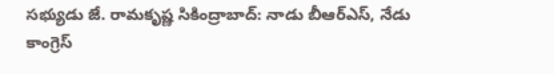సభ్యుడు జే. రామకృష్ణ సికింద్రాబాద్‌: నాడు బీఆర్‌ఎస్‌, నేడు కాంగ్రెస్‌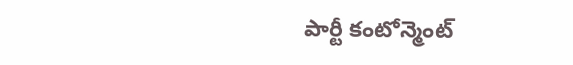పార్టీ కంటోన్మెంట్‌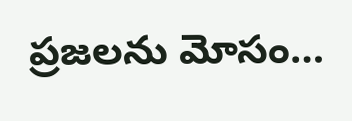ప్రజలను మోసం…